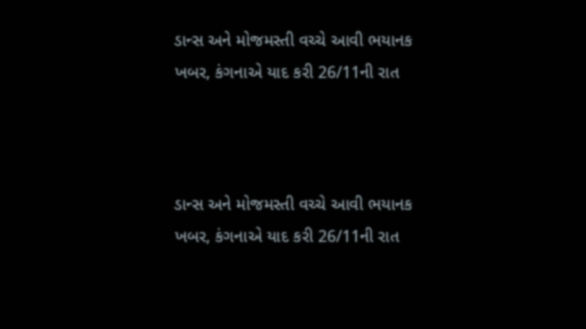ડાન્સ અને મોજમસ્તી વચ્ચે આવી ભયાનક ખબર, કંગનાએ યાદ કરી 26/11ની રાત



ડાન્સ અને મોજમસ્તી વચ્ચે આવી ભયાનક ખબર, કંગનાએ યાદ કરી 26/11ની રાત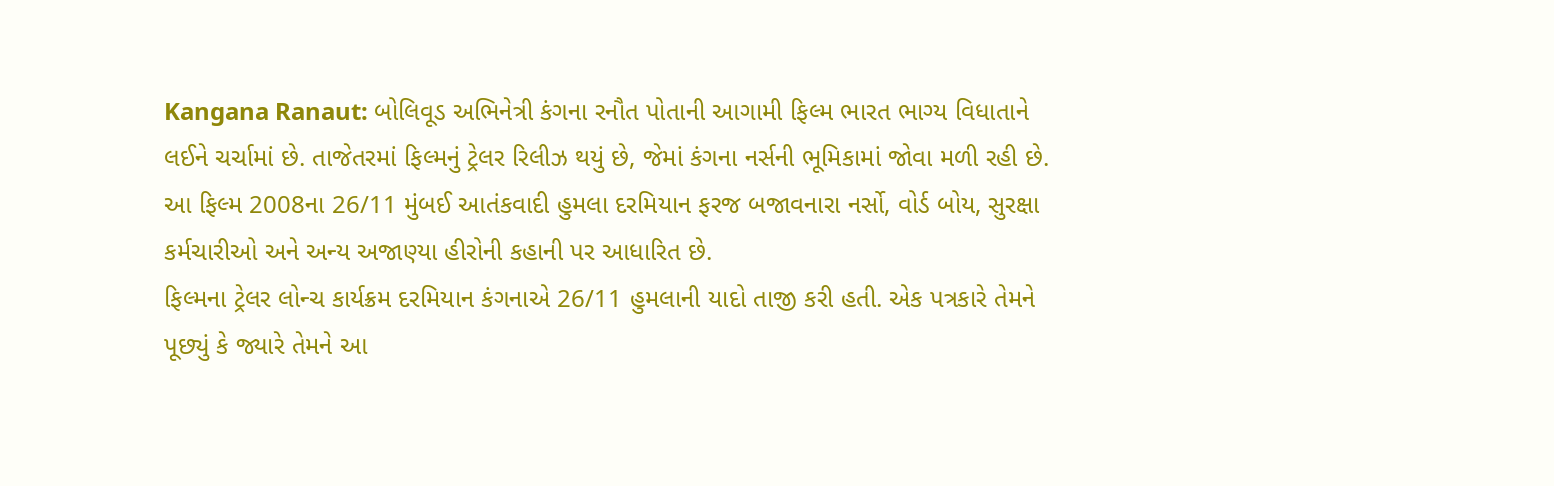Kangana Ranaut: બોલિવૂડ અભિનેત્રી કંગના રનૌત પોતાની આગામી ફિલ્મ ભારત ભાગ્ય વિધાતાને લઈને ચર્ચામાં છે. તાજેતરમાં ફિલ્મનું ટ્રેલર રિલીઝ થયું છે, જેમાં કંગના નર્સની ભૂમિકામાં જોવા મળી રહી છે. આ ફિલ્મ 2008ના 26/11 મુંબઈ આતંકવાદી હુમલા દરમિયાન ફરજ બજાવનારા નર્સો, વોર્ડ બોય, સુરક્ષા કર્મચારીઓ અને અન્ય અજાણ્યા હીરોની કહાની પર આધારિત છે.
ફિલ્મના ટ્રેલર લોન્ચ કાર્યક્રમ દરમિયાન કંગનાએ 26/11 હુમલાની યાદો તાજી કરી હતી. એક પત્રકારે તેમને પૂછ્યું કે જ્યારે તેમને આ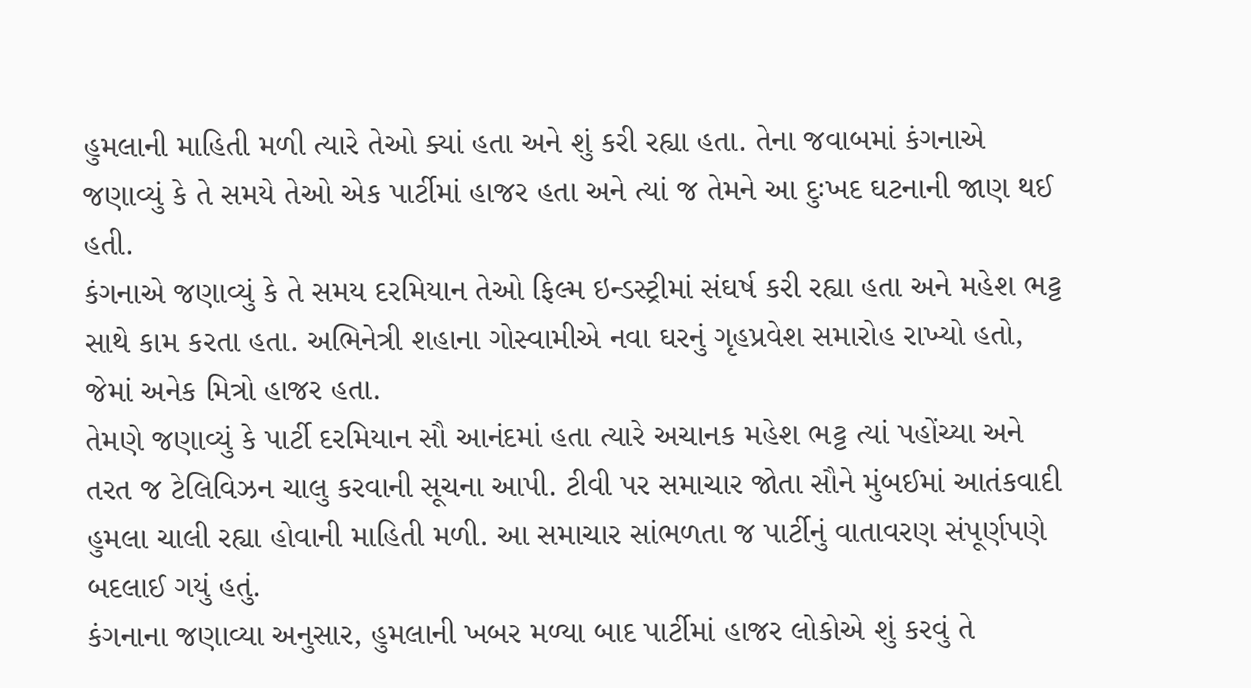હુમલાની માહિતી મળી ત્યારે તેઓ ક્યાં હતા અને શું કરી રહ્યા હતા. તેના જવાબમાં કંગનાએ જણાવ્યું કે તે સમયે તેઓ એક પાર્ટીમાં હાજર હતા અને ત્યાં જ તેમને આ દુઃખદ ઘટનાની જાણ થઈ હતી.
કંગનાએ જણાવ્યું કે તે સમય દરમિયાન તેઓ ફિલ્મ ઇન્ડસ્ટ્રીમાં સંઘર્ષ કરી રહ્યા હતા અને મહેશ ભટ્ટ સાથે કામ કરતા હતા. અભિનેત્રી શહાના ગોસ્વામીએ નવા ઘરનું ગૃહપ્રવેશ સમારોહ રાખ્યો હતો, જેમાં અનેક મિત્રો હાજર હતા.
તેમણે જણાવ્યું કે પાર્ટી દરમિયાન સૌ આનંદમાં હતા ત્યારે અચાનક મહેશ ભટ્ટ ત્યાં પહોંચ્યા અને તરત જ ટેલિવિઝન ચાલુ કરવાની સૂચના આપી. ટીવી પર સમાચાર જોતા સૌને મુંબઈમાં આતંકવાદી હુમલા ચાલી રહ્યા હોવાની માહિતી મળી. આ સમાચાર સાંભળતા જ પાર્ટીનું વાતાવરણ સંપૂર્ણપણે બદલાઈ ગયું હતું.
કંગનાના જણાવ્યા અનુસાર, હુમલાની ખબર મળ્યા બાદ પાર્ટીમાં હાજર લોકોએ શું કરવું તે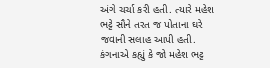અંગે ચર્ચા કરી હતી. ત્યારે મહેશ ભટ્ટે સૌને તરત જ પોતાના ઘરે જવાની સલાહ આપી હતી. કંગનાએ કહ્યું કે જો મહેશ ભટ્ટ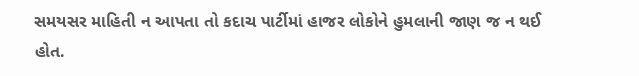સમયસર માહિતી ન આપતા તો કદાચ પાર્ટીમાં હાજર લોકોને હુમલાની જાણ જ ન થઈ હોત.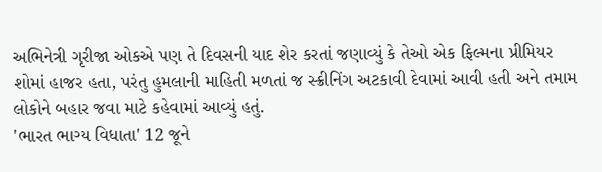અભિનેત્રી ગૃરીજા ઓકએ પણ તે દિવસની યાદ શેર કરતાં જણાવ્યું કે તેઓ એક ફિલ્મના પ્રીમિયર શોમાં હાજર હતા, પરંતુ હુમલાની માહિતી મળતાં જ સ્ક્રીનિંગ અટકાવી દેવામાં આવી હતી અને તમામ લોકોને બહાર જવા માટે કહેવામાં આવ્યું હતું.
'ભારત ભાગ્ય વિધાતા' 12 જૂને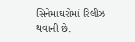સિનેમાઘરોમાં રિલીઝ થવાની છે.